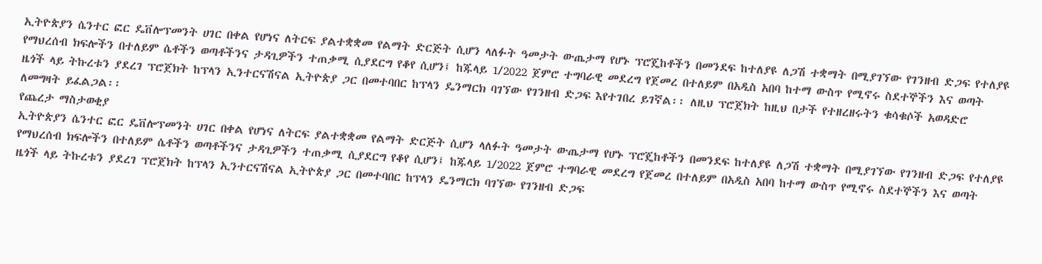ኢትዮጵያን ሴንተር ፎር ዴቨሎፕመንት ሀገር በቀል የሆነና ለትርፍ ያልተቋቋመ የልማት ድርጅት ሲሆን ላለፉት ዓመታት ውጤታማ የሆኑ ፕሮጄከቶችን በመንደፍ ከተለያዩ ለጋሽ ተቋማት በሚያገኘው የገንዘብ ድጋፍ የተለያዩ የማህረሰብ ክፍሎችን በተለይም ሴቶችን ወጣቶችንና ታዳጊዎችን ተጠቃሚ ሲያደርግ የቆየ ሲሆን፤ ከጁላይ 1/2022 ጀምሮ ተግባራዊ መደረግ የጀመረ በተለይም በአዲስ አበባ ከተማ ውስጥ የሚኖሩ ስደተኞችን እና ወጣት ዜጎች ላይ ትኩረቱን ያደረገ ፕሮጀክት ከፕላን ኢንተርናሽናል ኢትዮጵያ ጋር በመተባበር ከፕላን ዴንማርክ ባገኘው የገንዘብ ድጋፍ እየተገበረ ይገኛል፡፡ ለዚህ ፕሮጀክት ከዚህ በታች የተዘረዘሩትን ቁሳቁሶች አወዳድሮ ለመግዛት ይፈልጋል፡፡
የጨረታ ማስታወቂያ
ኢትዮጵያን ሴንተር ፎር ዴቨሎፕመንት ሀገር በቀል የሆነና ለትርፍ ያልተቋቋመ የልማት ድርጅት ሲሆን ላለፉት ዓመታት ውጤታማ የሆኑ ፕሮጄከቶችን በመንደፍ ከተለያዩ ለጋሽ ተቋማት በሚያገኘው የገንዘብ ድጋፍ የተለያዩ የማህረሰብ ክፍሎችን በተለይም ሴቶችን ወጣቶችንና ታዳጊዎችን ተጠቃሚ ሲያደርግ የቆየ ሲሆን፤ ከጁላይ 1/2022 ጀምሮ ተግባራዊ መደረግ የጀመረ በተለይም በአዲስ አበባ ከተማ ውስጥ የሚኖሩ ስደተኞችን እና ወጣት ዜጎች ላይ ትኩረቱን ያደረገ ፕሮጀክት ከፕላን ኢንተርናሽናል ኢትዮጵያ ጋር በመተባበር ከፕላን ዴንማርክ ባገኘው የገንዘብ ድጋፍ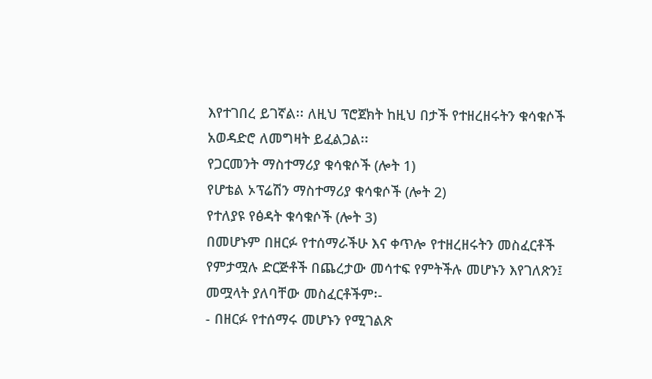እየተገበረ ይገኛል፡፡ ለዚህ ፕሮጀክት ከዚህ በታች የተዘረዘሩትን ቁሳቁሶች አወዳድሮ ለመግዛት ይፈልጋል፡፡
የጋርመንት ማስተማሪያ ቁሳቁሶች (ሎት 1)
የሆቴል ኦፕሬሽን ማስተማሪያ ቁሳቁሶች (ሎት 2)
የተለያዩ የፅዳት ቁሳቁሶች (ሎት 3)
በመሆኑም በዘርፉ የተሰማራችሁ እና ቀጥሎ የተዘረዘሩትን መስፈርቶች የምታሟሉ ድርጅቶች በጨረታው መሳተፍ የምትችሉ መሆኑን እየገለጽን፤ መሟላት ያለባቸው መስፈርቶችም፡-
- በዘርፉ የተሰማሩ መሆኑን የሚገልጽ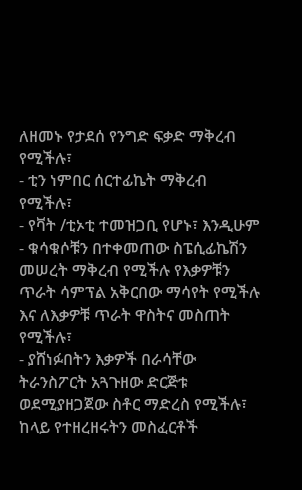ለዘመኑ የታደሰ የንግድ ፍቃድ ማቅረብ የሚችሉ፣
- ቲን ነምበር ሰርተፊኬት ማቅረብ የሚችሉ፣
- የቫት /ቲኦቲ ተመዝጋቢ የሆኑ፣ እንዲሁም
- ቁሳቁሶቹን በተቀመጠው ስፔሲፊኬሽን መሠረት ማቅረብ የሚችሉ የእቃዎቹን ጥራት ሳምፕል አቅርበው ማሳየት የሚችሉ እና ለእቃዎቹ ጥራት ዋስትና መስጠት የሚችሉ፣
- ያሸነፉበትን እቃዎች በራሳቸው ትራንስፖርት አጓጉዘው ድርጅቱ ወደሚያዘጋጀው ስቶር ማድረስ የሚችሉ፣
ከላይ የተዘረዘሩትን መስፈርቶች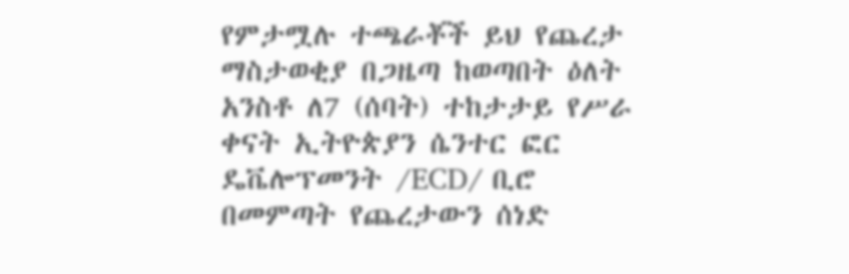የምታሟሉ ተጫራቾች ይህ የጨረታ ማስታወቂያ በጋዜጣ ከወጣበት ዕለት አንስቶ ለ7 (ሰባት) ተከታታይ የሥራ ቀናት ኢትዮጵያን ሴንተር ፎር ዴቬሎፕመንት /ECD/ ቢሮ በመምጣት የጨረታውን ሰነድ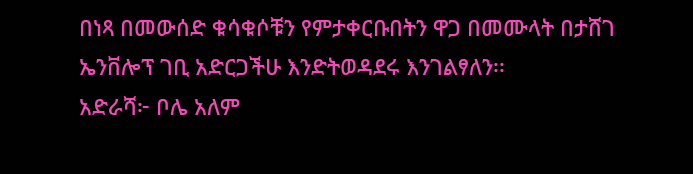በነጻ በመውሰድ ቁሳቁሶቹን የምታቀርቡበትን ዋጋ በመሙላት በታሸገ ኤንቨሎፕ ገቢ አድርጋችሁ እንድትወዳደሩ እንገልፃለን፡፡
አድራሻ፦ ቦሌ አለም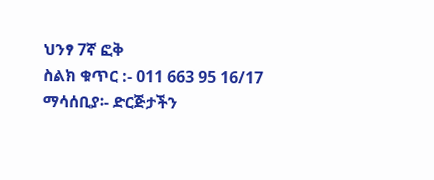ህንፃ 7ኛ ፎቅ
ስልክ ቁጥር :- 011 663 95 16/17
ማሳሰቢያ፡- ድርጅታችን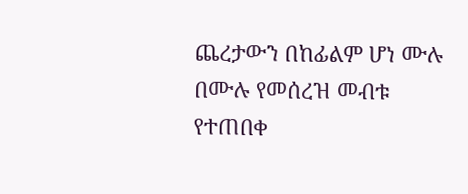ጨረታውን በከፊልም ሆነ ሙሉ በሙሉ የመሰረዝ መብቱ የተጠበቀ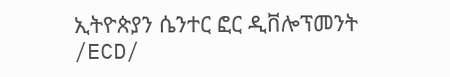ኢትዮጵያን ሴንተር ፎር ዲቨሎፕመንት /ECD/